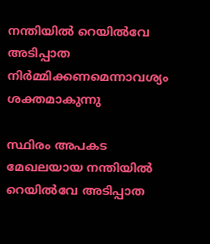നന്തിയില്‍ റെയില്‍വേ അടിപ്പാത നിര്‍മ്മിക്കണമെന്നാവശ്യം ശക്തമാകുന്നു

സ്ഥിരം അപകട മേഖലയായ നന്തിയില്‍ റെയില്‍വേ അടിപ്പാത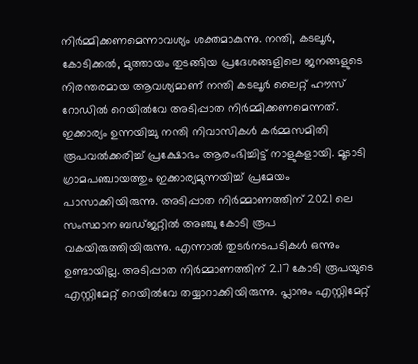നിര്‍മ്മിക്കണമെന്നാവശ്യം ശക്തമാകുന്നു. നന്തി, കടലൂര്‍, കോടിക്കല്‍, മുത്തായം തുടങ്ങിയ പ്രദേശങ്ങളിലെ ജനങ്ങളുടെ നിരന്തരമായ ആവശ്യമാണ് നന്തി കടലൂര്‍ ലൈറ്റ് ഹൗസ് റോഡില്‍ റെയില്‍വേ അടിപ്പാത നിര്‍മ്മിക്കണമെന്നത്. ഇക്കാര്യം ഉന്നയിച്ചു നന്തി നിവാസികള്‍ കര്‍മ്മസമിതി രൂപവല്‍ക്കരിച്ച് പ്രക്ഷോഭം ആരംഭിച്ചിട്ട് നാളുകളായി. മൂടാടി ഗ്രാമപഞ്ചായത്തും ഇക്കാര്യമുന്നയിച്ച് പ്രമേയം പാസാക്കിയിരുന്നു. അടിപ്പാത നിര്‍മ്മാണത്തിന് 2021 ലെ സംസ്ഥാന ബഡ്ജറ്റില്‍ അഞ്ചു കോടി രൂപ വകയിരുത്തിയിരുന്നു. എന്നാല്‍ തുടര്‍നടപടികള്‍ ഒന്നും ഉണ്ടായില്ല. അടിപ്പാത നിര്‍മ്മാണത്തിന് 2.17 കോടി രൂപയുടെ എസ്റ്റിമേറ്റ് റെയില്‍വേ തയ്യാറാക്കിയിരുന്നു. പ്ലാനും എസ്റ്റിമേറ്റ്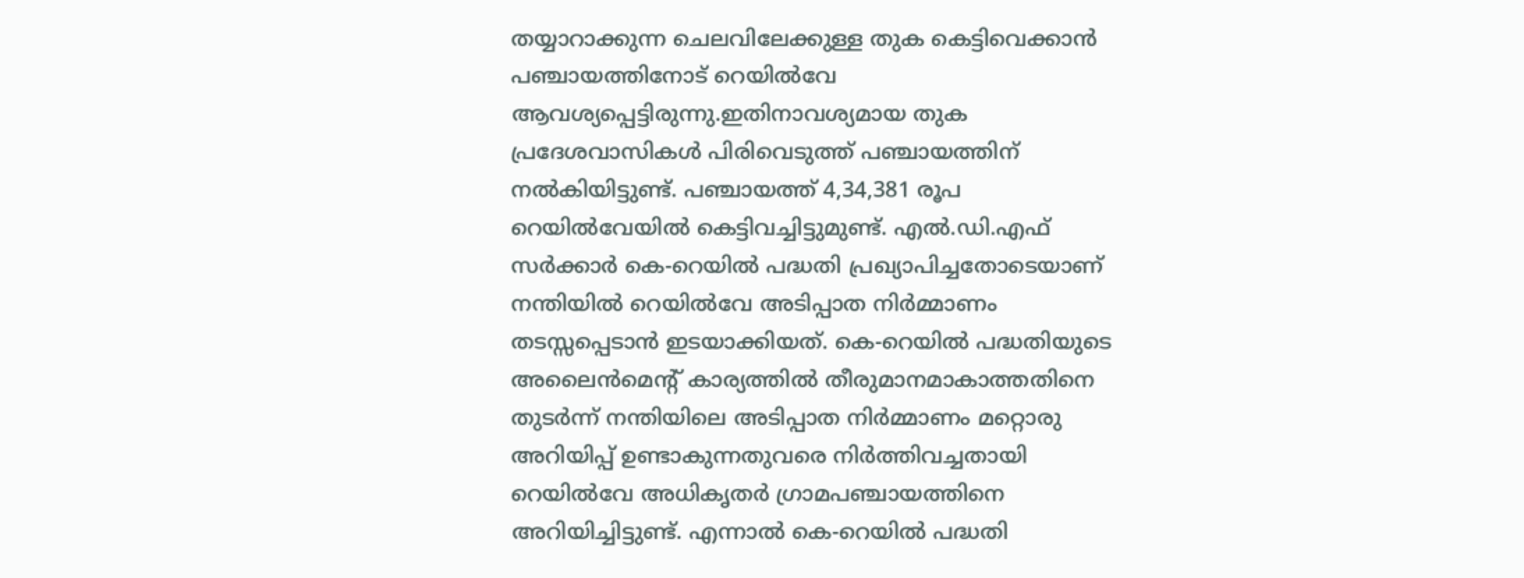തയ്യാറാക്കുന്ന ചെലവിലേക്കുള്ള തുക കെട്ടിവെക്കാന്‍ പഞ്ചായത്തിനോട് റെയില്‍വേ ആവശ്യപ്പെട്ടിരുന്നു.ഇതിനാവശ്യമായ തുക പ്രദേശവാസികള്‍ പിരിവെടുത്ത് പഞ്ചായത്തിന് നല്‍കിയിട്ടുണ്ട്. പഞ്ചായത്ത് 4,34,381 രൂപ റെയില്‍വേയില്‍ കെട്ടിവച്ചിട്ടുമുണ്ട്. എല്‍.ഡി.എഫ് സര്‍ക്കാര്‍ കെ-റെയില്‍ പദ്ധതി പ്രഖ്യാപിച്ചതോടെയാണ് നന്തിയില്‍ റെയില്‍വേ അടിപ്പാത നിര്‍മ്മാണം തടസ്സപ്പെടാന്‍ ഇടയാക്കിയത്. കെ-റെയില്‍ പദ്ധതിയുടെ അലൈന്‍മെന്റ് കാര്യത്തില്‍ തീരുമാനമാകാത്തതിനെ തുടര്‍ന്ന് നന്തിയിലെ അടിപ്പാത നിര്‍മ്മാണം മറ്റൊരു അറിയിപ്പ് ഉണ്ടാകുന്നതുവരെ നിര്‍ത്തിവച്ചതായി റെയില്‍വേ അധികൃതര്‍ ഗ്രാമപഞ്ചായത്തിനെ അറിയിച്ചിട്ടുണ്ട്. എന്നാല്‍ കെ-റെയില്‍ പദ്ധതി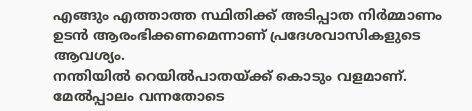എങ്ങും എത്താത്ത സ്ഥിതിക്ക് അടിപ്പാത നിര്‍മ്മാണം ഉടന്‍ ആരംഭിക്കണമെന്നാണ് പ്രദേശവാസികളുടെ ആവശ്യം.
നന്തിയില്‍ റെയില്‍പാതയ്ക്ക് കൊടും വളമാണ്. മേല്‍പ്പാലം വന്നതോടെ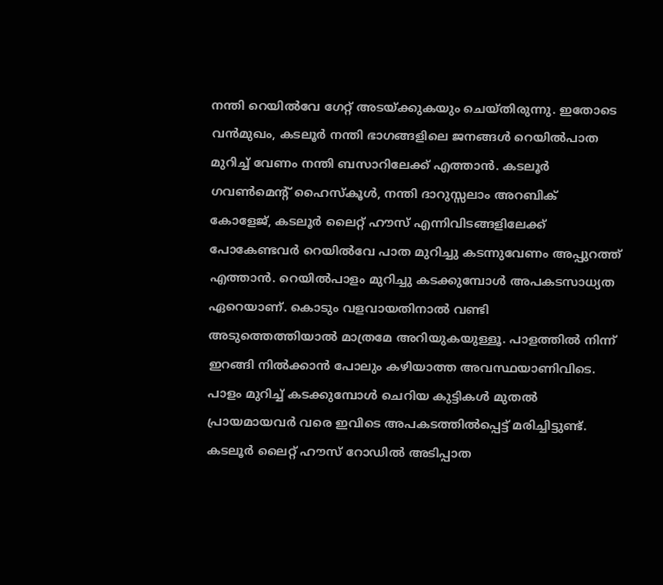നന്തി റെയില്‍വേ ഗേറ്റ് അടയ്ക്കുകയും ചെയ്തിരുന്നു. ഇതോടെ വന്‍മുഖം, കടലൂര്‍ നന്തി ഭാഗങ്ങളിലെ ജനങ്ങള്‍ റെയില്‍പാത മുറിച്ച് വേണം നന്തി ബസാറിലേക്ക് എത്താന്‍. കടലൂര്‍ ഗവണ്‍മെന്റ് ഹൈസ്‌കൂള്‍, നന്തി ദാറുസ്സലാം അറബിക് കോളേജ്, കടലൂര്‍ ലൈറ്റ് ഹൗസ് എന്നിവിടങ്ങളിലേക്ക് പോകേണ്ടവര്‍ റെയില്‍വേ പാത മുറിച്ചു കടന്നുവേണം അപ്പുറത്ത് എത്താന്‍. റെയില്‍പാളം മുറിച്ചു കടക്കുമ്പോള്‍ അപകടസാധ്യത ഏറെയാണ്. കൊടും വളവായതിനാല്‍ വണ്ടി അടുത്തെത്തിയാല്‍ മാത്രമേ അറിയുകയുള്ളൂ. പാളത്തില്‍ നിന്ന് ഇറങ്ങി നില്‍ക്കാന്‍ പോലും കഴിയാത്ത അവസ്ഥയാണിവിടെ. പാളം മുറിച്ച് കടക്കുമ്പോള്‍ ചെറിയ കുട്ടികള്‍ മുതല്‍ പ്രായമായവര്‍ വരെ ഇവിടെ അപകടത്തില്‍പ്പെട്ട് മരിച്ചിട്ടുണ്ട്. കടലൂര്‍ ലൈറ്റ് ഹൗസ് റോഡില്‍ അടിപ്പാത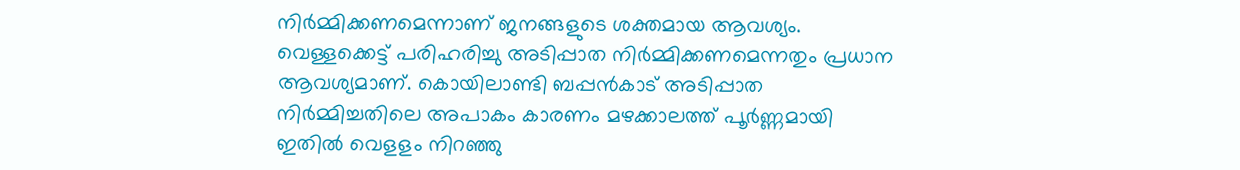നിര്‍മ്മിക്കണമെന്നാണ് ജനങ്ങളുടെ ശക്തമായ ആവശ്യം. വെള്ളക്കെട്ട് പരിഹരിച്ചു അടിപ്പാത നിര്‍മ്മിക്കണമെന്നതും പ്രധാന ആവശ്യമാണ്. കൊയിലാണ്ടി ബപ്പന്‍കാട് അടിപ്പാത നിര്‍മ്മിച്ചതിലെ അപാകം കാരണം മഴക്കാലത്ത് പൂര്‍ണ്ണമായി ഇതില്‍ വെളളം നിറഞ്ഞു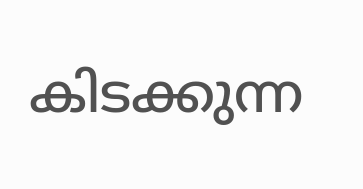കിടക്കുന്ന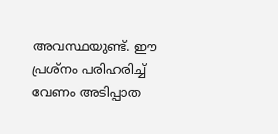അവസ്ഥയുണ്ട്. ഈ പ്രശ്‌നം പരിഹരിച്ച് വേണം അടിപ്പാത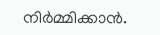നിര്‍മ്മിക്കാന്‍.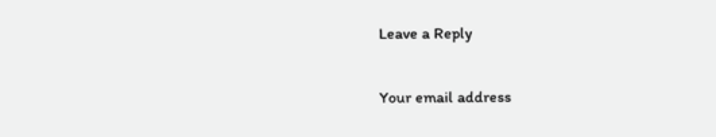Leave a Reply

Your email address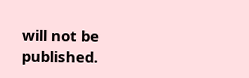will not be published.